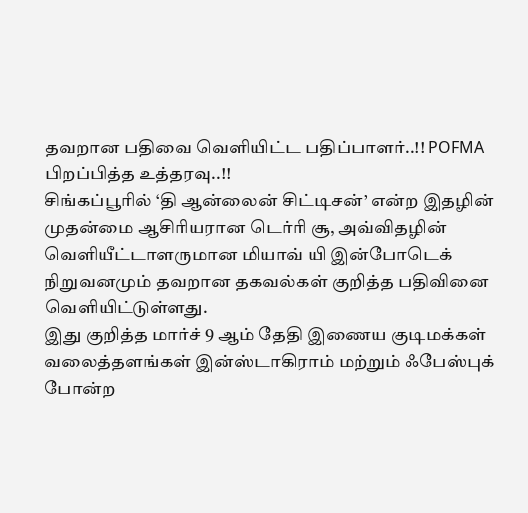தவறான பதிவை வெளியிட்ட பதிப்பாளர்..!! POFMA பிறப்பித்த உத்தரவு..!!
சிங்கப்பூரில் ‘தி ஆன்லைன் சிட்டிசன்’ என்ற இதழின் முதன்மை ஆசிரியரான டெர்ரி சூ, அவ்விதழின் வெளியீட்டாளருமான மியாவ் யி இன்போடெக் நிறுவனமும் தவறான தகவல்கள் குறித்த பதிவினை வெளியிட்டுள்ளது.
இது குறித்த மார்ச் 9 ஆம் தேதி இணைய குடிமக்கள் வலைத்தளங்கள் இன்ஸ்டாகிராம் மற்றும் ஃபேஸ்புக் போன்ற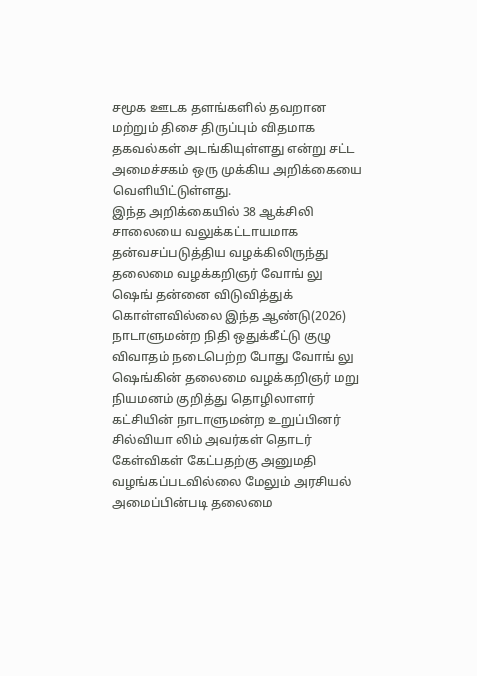சமூக ஊடக தளங்களில் தவறான மற்றும் திசை திருப்பும் விதமாக தகவல்கள் அடங்கியுள்ளது என்று சட்ட அமைச்சகம் ஒரு முக்கிய அறிக்கையை வெளியிட்டுள்ளது.
இந்த அறிக்கையில் 38 ஆக்சிலி சாலையை வலுக்கட்டாயமாக தன்வசப்படுத்திய வழக்கிலிருந்து தலைமை வழக்கறிஞர் வோங் லு ஷெங் தன்னை விடுவித்துக் கொள்ளவில்லை இந்த ஆண்டு(2026) நாடாளுமன்ற நிதி ஒதுக்கீட்டு குழு விவாதம் நடைபெற்ற போது வோங் லு ஷெங்கின் தலைமை வழக்கறிஞர் மறு நியமனம் குறித்து தொழிலாளர் கட்சியின் நாடாளுமன்ற உறுப்பினர் சில்வியா லிம் அவர்கள் தொடர் கேள்விகள் கேட்பதற்கு அனுமதி வழங்கப்படவில்லை மேலும் அரசியல் அமைப்பின்படி தலைமை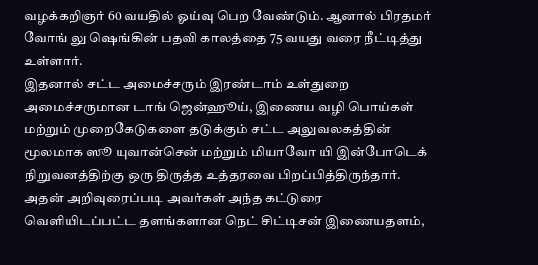வழக்கறிஞர் 60 வயதில் ஓய்வு பெற வேண்டும். ஆனால் பிரதமர் வோங் லு ஷெங்கின் பதவி காலத்தை 75 வயது வரை நீட்டித்து உள்ளார்.
இதனால் சட்ட அமைச்சரும் இரண்டாம் உள்துறை அமைச்சருமான டாங் ஜென்ஹூய், இணைய வழி பொய்கள் மற்றும் முறைகேடுகளை தடுக்கும் சட்ட அலுவலகத்தின் மூலமாக ஸூ யுவான்சென் மற்றும் மியாவோ யி இன்போடெக் நிறுவனத்திற்கு ஒரு திருத்த உத்தரவை பிறப்பித்திருந்தார்.
அதன் அறிவுரைப்படி அவர்கள் அந்த கட்டுரை வெளியிடப்பட்ட தளங்களான நெட் சிட்டிசன் இணையதளம்,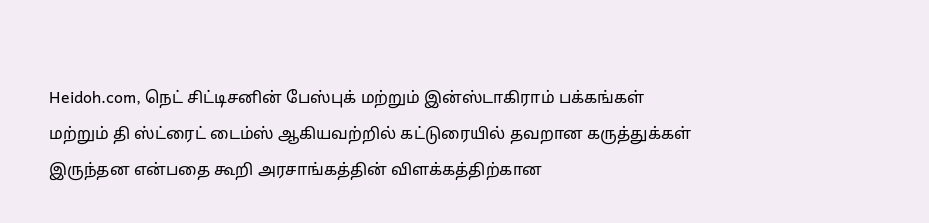Heidoh.com, நெட் சிட்டிசனின் பேஸ்புக் மற்றும் இன்ஸ்டாகிராம் பக்கங்கள் மற்றும் தி ஸ்ட்ரைட் டைம்ஸ் ஆகியவற்றில் கட்டுரையில் தவறான கருத்துக்கள் இருந்தன என்பதை கூறி அரசாங்கத்தின் விளக்கத்திற்கான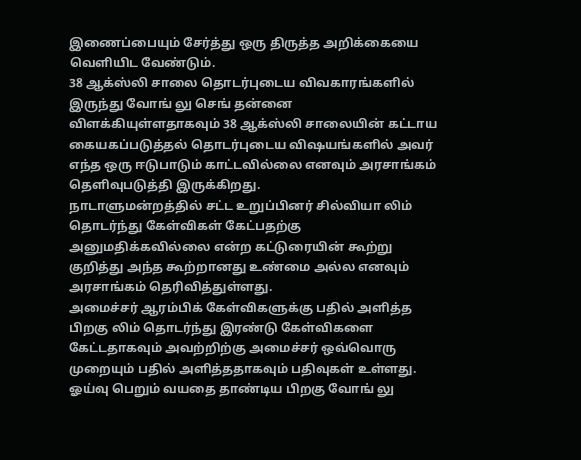இணைப்பையும் சேர்த்து ஒரு திருத்த அறிக்கையை வெளியிட வேண்டும்.
38 ஆக்ஸ்லி சாலை தொடர்புடைய விவகாரங்களில் இருந்து வோங் லு செங் தன்னை விளக்கியுள்ளதாகவும் 38 ஆக்ஸ்லி சாலையின் கட்டாய கையகப்படுத்தல் தொடர்புடைய விஷயங்களில் அவர் எந்த ஒரு ஈடுபாடும் காட்டவில்லை எனவும் அரசாங்கம் தெளிவுபடுத்தி இருக்கிறது.
நாடாளுமன்றத்தில் சட்ட உறுப்பினர் சில்வியா லிம் தொடர்ந்து கேள்விகள் கேட்பதற்கு அனுமதிக்கவில்லை என்ற கட்டுரையின் கூற்று குறித்து அந்த கூற்றானது உண்மை அல்ல எனவும் அரசாங்கம் தெரிவித்துள்ளது.
அமைச்சர் ஆரம்பிக் கேள்விகளுக்கு பதில் அளித்த பிறகு லிம் தொடர்ந்து இரண்டு கேள்விகளை கேட்டதாகவும் அவற்றிற்கு அமைச்சர் ஒவ்வொரு முறையும் பதில் அளித்ததாகவும் பதிவுகள் உள்ளது.
ஓய்வு பெறும் வயதை தாண்டிய பிறகு வோங் லு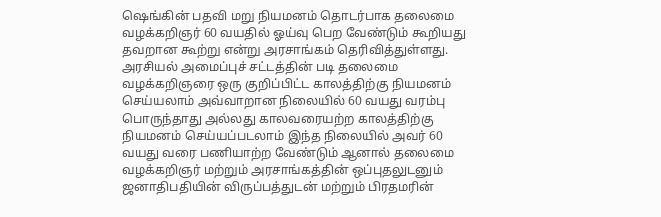ஷெங்கின் பதவி மறு நியமனம் தொடர்பாக தலைமை வழக்கறிஞர் 60 வயதில் ஓய்வு பெற வேண்டும் கூறியது தவறான கூற்று என்று அரசாங்கம் தெரிவித்துள்ளது.
அரசியல் அமைப்புச் சட்டத்தின் படி தலைமை வழக்கறிஞரை ஒரு குறிப்பிட்ட காலத்திற்கு நியமனம் செய்யலாம் அவ்வாறான நிலையில் 60 வயது வரம்பு பொருந்தாது அல்லது காலவரையற்ற காலத்திற்கு நியமனம் செய்யப்படலாம் இந்த நிலையில் அவர் 60 வயது வரை பணியாற்ற வேண்டும் ஆனால் தலைமை வழக்கறிஞர் மற்றும் அரசாங்கத்தின் ஒப்புதலுடனும் ஜனாதிபதியின் விருப்பத்துடன் மற்றும் பிரதமரின்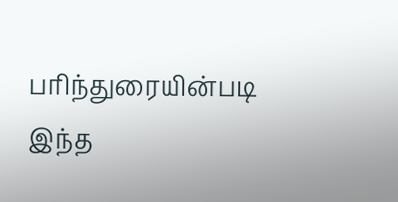பரிந்துரையின்படி இந்த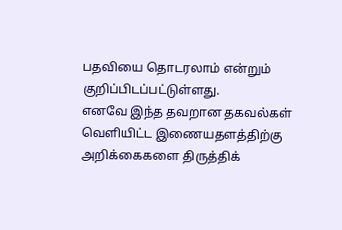பதவியை தொடரலாம் என்றும் குறிப்பிடப்பட்டுள்ளது.
எனவே இந்த தவறான தகவல்கள் வெளியிட்ட இணையதளத்திற்கு அறிக்கைகளை திருத்திக்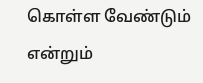கொள்ள வேண்டும் என்றும்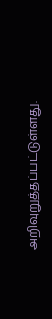அறிவுறுத்தப்பட்டுள்ளது.